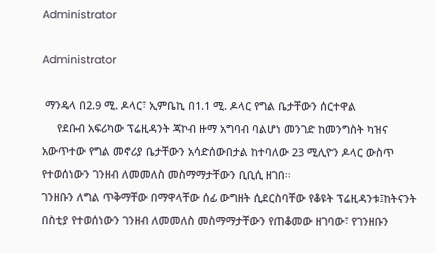Administrator

Administrator

 ማንዴላ በ2.9 ሚ. ዶላር፣ ኢምቤኪ በ1.1 ሚ. ዶላር የግል ቤታቸውን ሰርተዋል
     የደቡብ አፍሪካው ፕሬዚዳንት ጃኮብ ዙማ አግባብ ባልሆነ መንገድ ከመንግስት ካዝና አውጥተው የግል መኖሪያ ቤታቸውን አሳድሰውበታል ከተባለው 23 ሚሊዮን ዶላር ውስጥ የተወሰነውን ገንዘብ ለመመለስ መስማማታቸውን ቢቢሲ ዘገበ፡፡
ገንዘቡን ለግል ጥቅማቸው በማዋላቸው ሰፊ ውግዘት ሲደርስባቸው የቆዩት ፕሬዚዳንቱ፤ከትናንት በስቲያ የተወሰነውን ገንዘብ ለመመለስ መስማማታቸውን የጠቆመው ዘገባው፣ የገንዘቡን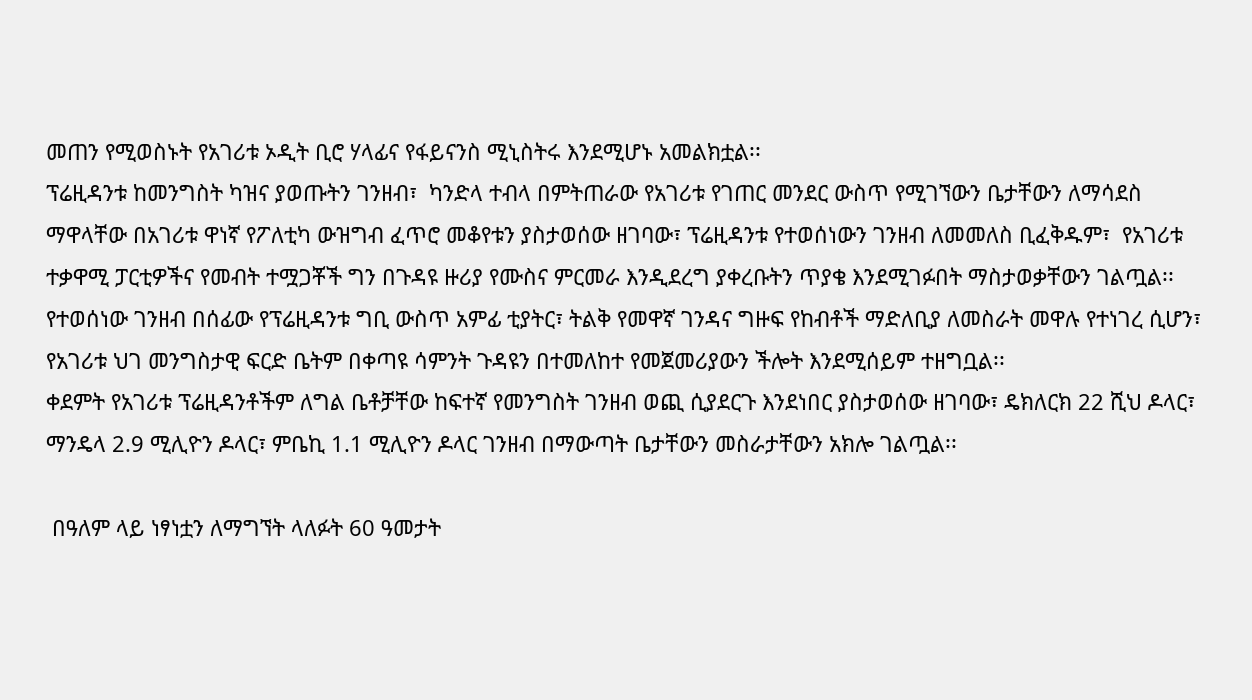መጠን የሚወስኑት የአገሪቱ ኦዲት ቢሮ ሃላፊና የፋይናንስ ሚኒስትሩ እንደሚሆኑ አመልክቷል፡፡
ፕሬዚዳንቱ ከመንግስት ካዝና ያወጡትን ገንዘብ፣  ካንድላ ተብላ በምትጠራው የአገሪቱ የገጠር መንደር ውስጥ የሚገኘውን ቤታቸውን ለማሳደስ ማዋላቸው በአገሪቱ ዋነኛ የፖለቲካ ውዝግብ ፈጥሮ መቆየቱን ያስታወሰው ዘገባው፣ ፕሬዚዳንቱ የተወሰነውን ገንዘብ ለመመለስ ቢፈቅዱም፣  የአገሪቱ ተቃዋሚ ፓርቲዎችና የመብት ተሟጋቾች ግን በጉዳዩ ዙሪያ የሙስና ምርመራ እንዲደረግ ያቀረቡትን ጥያቄ እንደሚገፉበት ማስታወቃቸውን ገልጧል፡፡
የተወሰነው ገንዘብ በሰፊው የፕሬዚዳንቱ ግቢ ውስጥ አምፊ ቲያትር፣ ትልቅ የመዋኛ ገንዳና ግዙፍ የከብቶች ማድለቢያ ለመስራት መዋሉ የተነገረ ሲሆን፣ የአገሪቱ ህገ መንግስታዊ ፍርድ ቤትም በቀጣዩ ሳምንት ጉዳዩን በተመለከተ የመጀመሪያውን ችሎት እንደሚሰይም ተዘግቧል፡፡
ቀደምት የአገሪቱ ፕሬዚዳንቶችም ለግል ቤቶቻቸው ከፍተኛ የመንግስት ገንዘብ ወጪ ሲያደርጉ እንደነበር ያስታወሰው ዘገባው፣ ዴክለርክ 22 ሺህ ዶላር፣ ማንዴላ 2.9 ሚሊዮን ዶላር፣ ምቤኪ 1.1 ሚሊዮን ዶላር ገንዘብ በማውጣት ቤታቸውን መስራታቸውን አክሎ ገልጧል፡፡

 በዓለም ላይ ነፃነቷን ለማግኘት ላለፉት 60 ዓመታት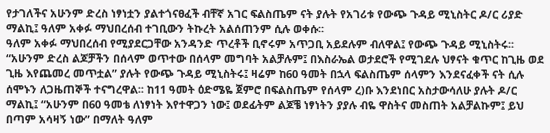የታገለችና አሁንም ድረስ ነፃነቷን ያልተጎናፀፈች ብቸኛ አገር ፍልስጤም ናት ያሉት የአገሪቱ የውጭ ጉዳይ ሚኒስትር ዶ/ር ሪያድ ማልኪ፤ ዓለም አቀፉ ማህበረሰብ ተገቢውን ትኩረት አልሰጠንም ሲሉ ወቀሱ፡፡
ዓለም አቀፉ ማህበረሰብ የሚያደርጋቸው አንዳንድ ጥረቶች ቢኖሩም አጥጋቢ አይደሉም ብለዋል፤ የውጭ ጉዳይ ሚኒስትሩ፡፡
“አሁንም ድረስ ልጆቻችን በሰላም ወጥተው በሰላም መግባት አልቻሉም፤ በእስራኤል ወታደሮች የሚገደሉ ህፃናት ቁጥር ከጊዜ ወደ ጊዜ እየጨመረ መጥቷል” ያሉት የውጭ ጉዳይ ሚኒስትሩ፤ ዛሬም ከ60 ዓመት በኋላ ፍልስጤም ሰላምን እንደናፈቀች ናት ሲሉ ሰሞኑን ለጋዜጠኞች ተናግረዋል፡፡ ከ11 ዓመት ዕድሜዬ ጀምሮ በፍልስጤም የሰላም ረ)ቡ እንደነበር አስታውሳለሁ ያሉት ዶ/ር ማልኪ፤ “አሁንም በ60 ዓመቴ ለነፃነት እየተዋጋን ነው፤ ወደፊትም ልጆቼ ነፃነትን ያያሉ ብዬ ዋስትና መስጠት አልቻልኩም፤ ይህ በጣም አሳዛኝ ነው” በማለት ዓለም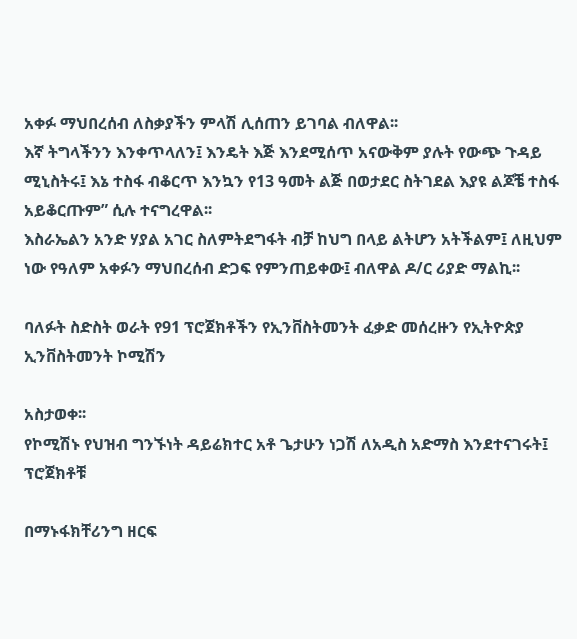አቀፉ ማህበረሰብ ለስቃያችን ምላሽ ሊሰጠን ይገባል ብለዋል፡፡
እኛ ትግላችንን እንቀጥላለን፤ እንዴት እጅ እንደሚሰጥ አናውቅም ያሉት የውጭ ጉዳይ ሚኒስትሩ፤ እኔ ተስፋ ብቆርጥ እንኳን የ13 ዓመት ልጅ በወታደር ስትገደል እያዩ ልጆቼ ተስፋ አይቆርጡም” ሲሉ ተናግረዋል፡፡
እስራኤልን አንድ ሃያል አገር ስለምትደግፋት ብቻ ከህግ በላይ ልትሆን አትችልም፤ ለዚህም ነው የዓለም አቀፉን ማህበረሰብ ድጋፍ የምንጠይቀው፤ ብለዋል ዶ/ር ሪያድ ማልኪ፡፡

ባለፉት ስድስት ወራት የ91 ፕሮጀክቶችን የኢንቨስትመንት ፈቃድ መሰረዙን የኢትዮጵያ ኢንቨስትመንት ኮሚሽን

አስታወቀ፡፡
የኮሚሽኑ የህዝብ ግንኙነት ዳይሬክተር አቶ ጌታሁን ነጋሽ ለአዲስ አድማስ እንደተናገሩት፤ ፕሮጀክቶቹ

በማኑፋክቸሪንግ ዘርፍ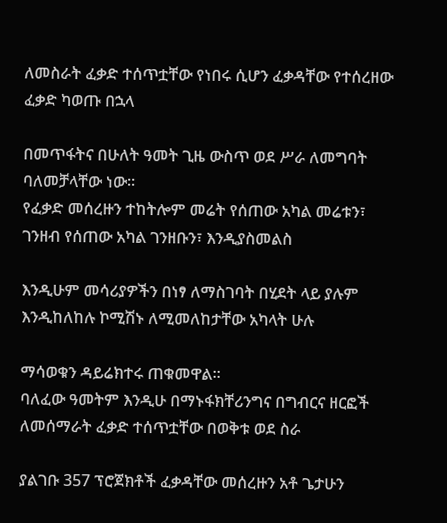ለመስራት ፈቃድ ተሰጥቷቸው የነበሩ ሲሆን ፈቃዳቸው የተሰረዘው ፈቃድ ካወጡ በኋላ

በመጥፋትና በሁለት ዓመት ጊዜ ውስጥ ወደ ሥራ ለመግባት ባለመቻላቸው ነው፡፡
የፈቃድ መሰረዙን ተከትሎም መሬት የሰጠው አካል መሬቱን፣ ገንዘብ የሰጠው አካል ገንዘቡን፣ እንዲያስመልስ

እንዲሁም መሳሪያዎችን በነፃ ለማስገባት በሂደት ላይ ያሉም እንዲከለከሉ ኮሚሽኑ ለሚመለከታቸው አካላት ሁሉ

ማሳወቁን ዳይሬክተሩ ጠቁመዋል፡፡
ባለፈው ዓመትም እንዲሁ በማኑፋክቸሪንግና በግብርና ዘርፎች ለመሰማራት ፈቃድ ተሰጥቷቸው በወቅቱ ወደ ስራ

ያልገቡ 357 ፕሮጀክቶች ፈቃዳቸው መሰረዙን አቶ ጌታሁን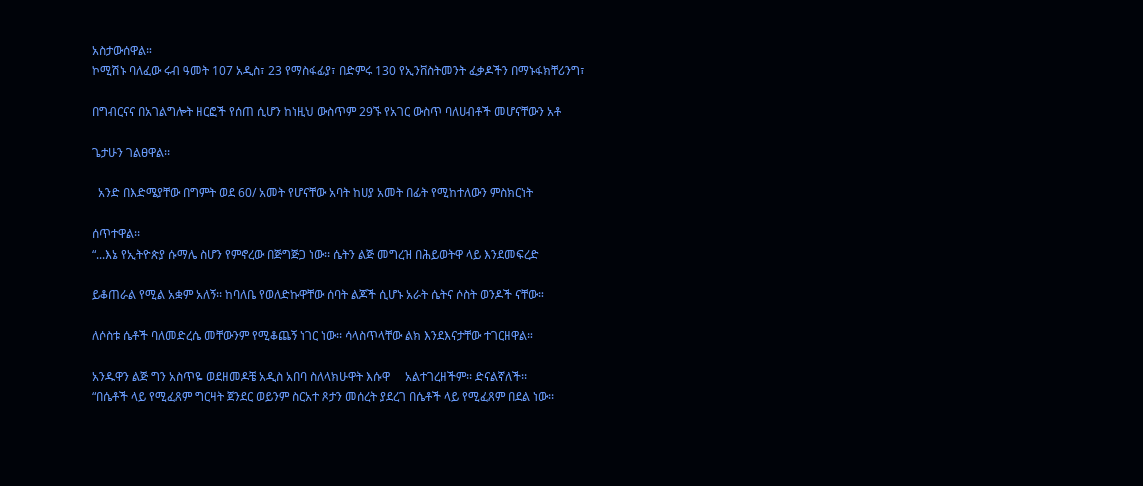አስታውሰዋል።
ኮሚሽኑ ባለፈው ሩብ ዓመት 107 አዲስ፣ 23 የማስፋፊያ፣ በድምሩ 130 የኢንቨስትመንት ፈቃዶችን በማኑፋክቸሪንግ፣

በግብርናና በአገልግሎት ዘርፎች የሰጠ ሲሆን ከነዚህ ውስጥም 29ኙ የአገር ውስጥ ባለሀብቶች መሆናቸውን አቶ

ጌታሁን ገልፀዋል፡፡

  አንድ በእድሜያቸው በግምት ወደ 60/ አመት የሆናቸው አባት ከሀያ አመት በፊት የሚከተለውን ምስክርነት

ሰጥተዋል፡፡
“...እኔ የኢትዮጵያ ሱማሌ ስሆን የምኖረው በጅግጅጋ ነው፡፡ ሴትን ልጅ መግረዝ በሕይወትዋ ላይ እንደመፍረድ

ይቆጠራል የሚል አቋም አለኝ፡፡ ከባለቤ የወለድኩዋቸው ሰባት ልጆች ሲሆኑ አራት ሴትና ሶስት ወንዶች ናቸው።

ለሶስቱ ሴቶች ባለመድረሴ መቸውንም የሚቆጨኝ ነገር ነው፡፡ ሳላስጥላቸው ልክ እንደእናታቸው ተገርዘዋል።

አንዱዋን ልጅ ግን አስጥዬ ወደዘመዶቼ አዲስ አበባ ስለላክሁዋት እሱዋ     አልተገረዘችም፡፡ ድናልኛለች፡፡
“በሴቶች ላይ የሚፈጸም ግርዛት ጀንደር ወይንም ስርአተ ጾታን መሰረት ያደረገ በሴቶች ላይ የሚፈጸም በደል ነው፡፡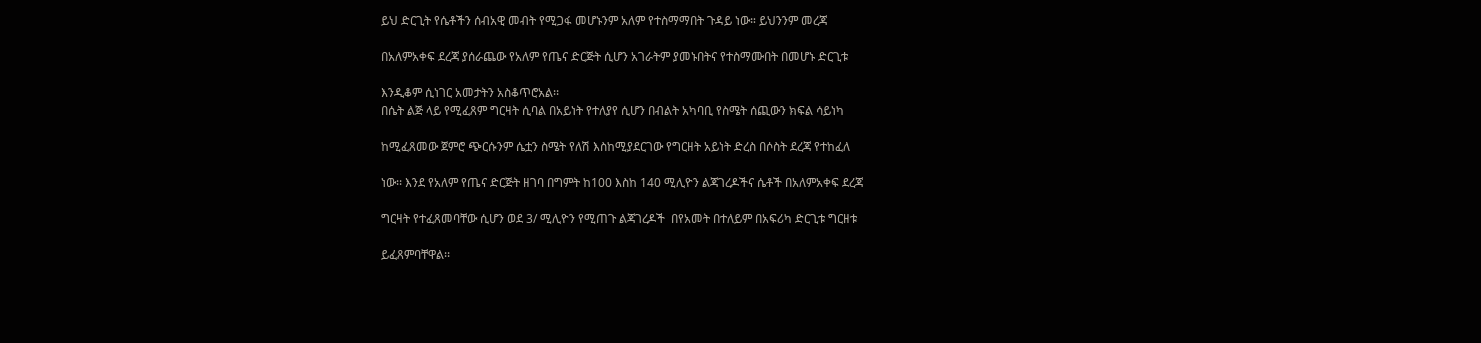ይህ ድርጊት የሴቶችን ሰብአዊ መብት የሚጋፋ መሆኑንም አለም የተስማማበት ጉዳይ ነው። ይህንንም መረጃ

በአለምአቀፍ ደረጃ ያሰራጨው የአለም የጤና ድርጅት ሲሆን አገራትም ያመኑበትና የተስማሙበት በመሆኑ ድርጊቱ

እንዲቆም ሲነገር አመታትን አስቆጥሮአል፡፡
በሴት ልጅ ላይ የሚፈጸም ግርዛት ሲባል በአይነት የተለያየ ሲሆን በብልት አካባቢ የስሜት ሰጪውን ክፍል ሳይነካ

ከሚፈጸመው ጀምሮ ጭርሱንም ሴቷን ስሜት የለሽ እስከሚያደርገው የግርዘት አይነት ድረስ በሶስት ደረጃ የተከፈለ

ነው፡፡ እንደ የአለም የጤና ድርጅት ዘገባ በግምት ከ100 እስከ 140 ሚሊዮን ልጃገረዶችና ሴቶች በአለምአቀፍ ደረጃ

ግርዛት የተፈጸመባቸው ሲሆን ወደ 3/ ሚሊዮን የሚጠጉ ልጃገረዶች  በየአመት በተለይም በአፍሪካ ድርጊቱ ግርዘቱ

ይፈጸምባቸዋል፡፡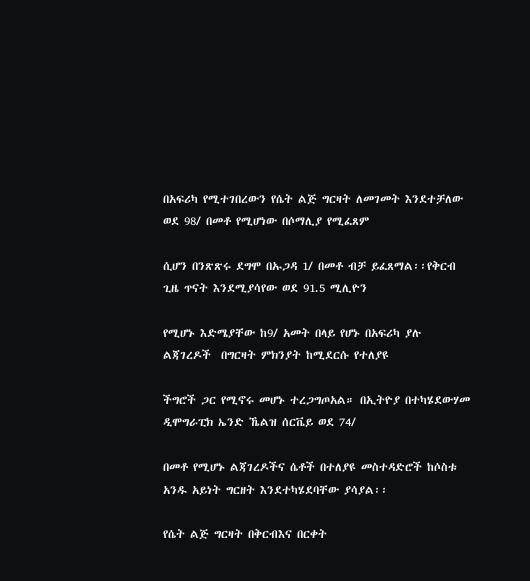በአፍሪካ የሚተገበረውን የሴት ልጅ ግርዛት ለመገመት እንደተቻለው ወደ 98/ በመቶ የሚሆነው በሶማሊያ የሚፈጸም

ሲሆን በንጽጽሩ ደግሞ በኡጋዳ 1/ በመቶ ብቻ ይፈጸማል፡፡የቅርብ ጊዜ ጥናት እንደሚያሳየው ወደ 91.5 ሚሊዮን

የሚሆኑ እድሜያቸው ከ9/ አመት በላይ የሆኑ በአፍሪካ ያሉ ልጃገረዶች  በግርዛት ምክንያት ከሚደርሱ የተለያዩ

ችግሮች ጋር የሚኖሩ መሆኑ ተረጋግጦአል። በኢትዮያ በተካሄደውሃመ ዲሞግራፒክ ኤንድ ኼልዝ ሰርቬይ ወደ 74/

በመቶ የሚሆኑ ልጃገረዶችና ሴቶች በተለያዩ መስተዳድሮች ከሶስቱ አንዱ አይነት ግርዘት እንደተካሄደባቸው ያሳያል፡፡

የሴት ልጅ ግርዛት በቅርብእና በርቀት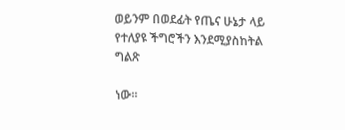ወይንም በወደፊት የጤና ሁኔታ ላይ የተለያዩ ችግሮችን እንደሚያስከትል ግልጽ

ነው፡፡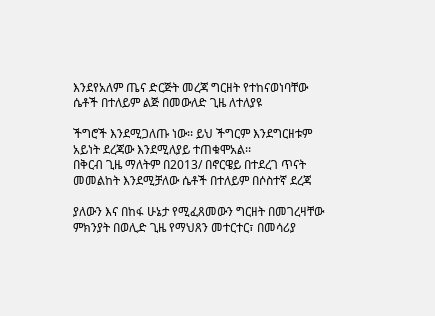እንደየአለም ጤና ድርጅት መረጃ ግርዘት የተከናወነባቸው ሴቶች በተለይም ልጅ በመውለድ ጊዜ ለተለያዩ

ችግሮች እንደሚጋለጡ ነው፡፡ ይህ ችግርም እንደግርዘቱም አይነት ደረጃው እንደሚለያይ ተጠቁሞአል፡፡
በቅርብ ጊዜ ማለትም በ2013/ በኖርዌይ በተደረገ ጥናት መመልከት እንደሚቻለው ሴቶች በተለይም በሶስተኛ ደረጃ

ያለውን እና በከፋ ሁኔታ የሚፈጸመውን ግርዘት በመገረዛቸው ምክንያት በወሊድ ጊዜ የማህጸን መተርተር፣ በመሳሪያ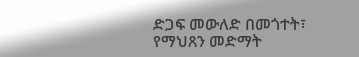ድጋፍ መውለድ በመጎተት፣ የማህጸን መድማት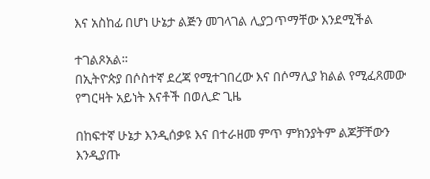እና አስከፊ በሆነ ሁኔታ ልጅን መገላገል ሊያጋጥማቸው እንደሚችል

ተገልጾአል፡፡
በኢትዮጵያ በሶስተኛ ደረጃ የሚተገበረው እና በሶማሊያ ክልል የሚፈጸመው የግርዛት አይነት እናቶች በወሊድ ጊዜ

በከፍተኛ ሁኔታ እንዲሰቃዩ እና በተራዘመ ምጥ ምክንያትም ልጆቻቸውን እንዲያጡ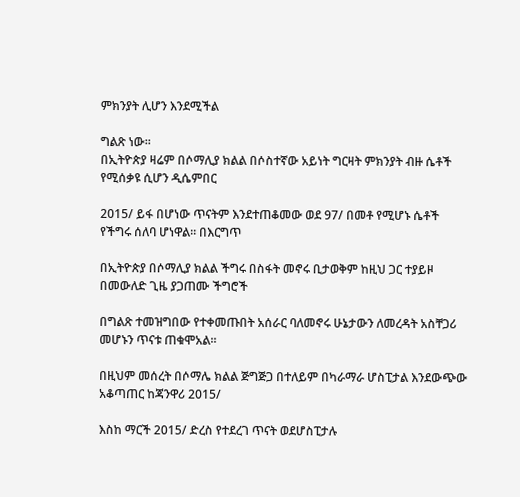ምክንያት ሊሆን እንደሚችል

ግልጽ ነው፡፡
በኢትዮጵያ ዛሬም በሶማሊያ ክልል በሶስተኛው አይነት ግርዛት ምክንያት ብዙ ሴቶች የሚሰቃዩ ሲሆን ዲሴምበር

2015/ ይፋ በሆነው ጥናትም እንደተጠቆመው ወደ 97/ በመቶ የሚሆኑ ሴቶች የችግሩ ሰለባ ሆነዋል። በእርግጥ

በኢትዮጵያ በሶማሊያ ክልል ችግሩ በስፋት መኖሩ ቢታወቅም ከዚህ ጋር ተያይዞ በመውለድ ጊዜ ያጋጠሙ ችግሮች

በግልጽ ተመዝግበው የተቀመጡበት አሰራር ባለመኖሩ ሁኔታውን ለመረዳት አስቸጋሪ መሆኑን ጥናቱ ጠቁሞአል፡፡

በዚህም መሰረት በሶማሌ ክልል ጅግጅጋ በተለይም በካራማራ ሆስፒታል እንደውጭው አቆጣጠር ከጃንዋሪ 2015/

እስከ ማርች 2015/ ድረስ የተደረገ ጥናት ወደሆስፒታሉ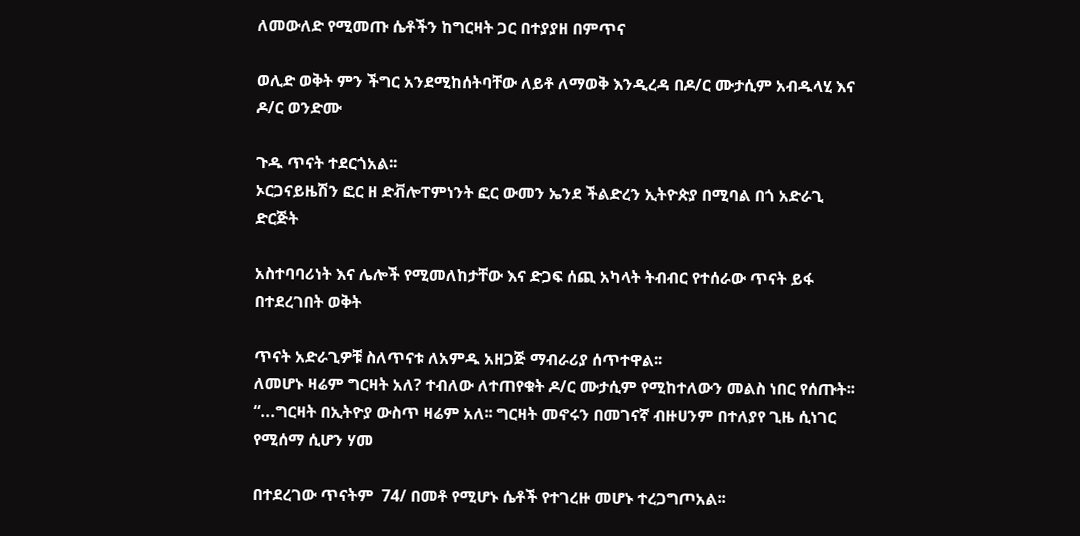ለመውለድ የሚመጡ ሴቶችን ከግርዛት ጋር በተያያዘ በምጥና

ወሊድ ወቅት ምን ችግር አንደሚከሰትባቸው ለይቶ ለማወቅ እንዲረዳ በዶ/ር ሙታሲም አብዱላሂ እና ዶ/ር ወንድሙ

ጉዱ ጥናት ተደርጎአል፡፡
ኦርጋናይዜሽን ፎር ዘ ድቭሎፐምነንት ፎር ውመን ኤንደ ችልድረን ኢትዮጵያ በሚባል በጎ አድራጊ ድርጅት

አስተባባሪነት እና ሌሎች የሚመለከታቸው እና ድጋፍ ሰጪ አካላት ትብብር የተሰራው ጥናት ይፋ በተደረገበት ወቅት

ጥናት አድራጊዎቹ ስለጥናቱ ለአምዱ አዘጋጅ ማብራሪያ ሰጥተዋል፡፡
ለመሆኑ ዛሬም ግርዛት አለ? ተብለው ለተጠየቁት ዶ/ር ሙታሲም የሚከተለውን መልስ ነበር የሰጡት፡፡
“...ግርዛት በኢትዮያ ውስጥ ዛሬም አለ፡፡ ግርዛት መኖሩን በመገናኛ ብዙሀንም በተለያየ ጊዜ ሲነገር የሚሰማ ሲሆን ሃመ

በተደረገው ጥናትም  74/ በመቶ የሚሆኑ ሴቶች የተገረዙ መሆኑ ተረጋግጦአል፡፡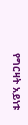የግርዛት አይነቱ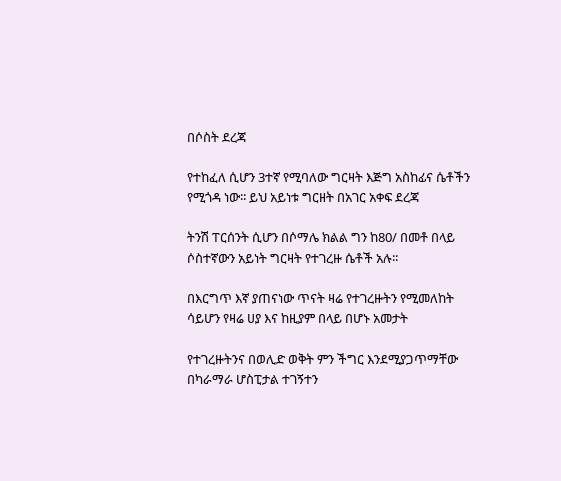በሶስት ደረጃ

የተከፈለ ሲሆን 3ተኛ የሚባለው ግርዛት እጅግ አስከፊና ሴቶችን የሚጎዳ ነው፡፡ ይህ አይነቱ ግርዘት በአገር አቀፍ ደረጃ

ትንሽ ፐርሰንት ሲሆን በሶማሌ ክልል ግን ከ80/ በመቶ በላይ ሶስተኛውን አይነት ግርዛት የተገረዙ ሴቶች አሉ፡፡

በእርግጥ እኛ ያጠናነው ጥናት ዛሬ የተገረዙትን የሚመለከት ሳይሆን የዛሬ ሀያ እና ከዚያም በላይ በሆኑ አመታት

የተገረዙትንና በወሊድ ወቅት ምን ችግር እንደሚያጋጥማቸው በካራማራ ሆስፒታል ተገኝተን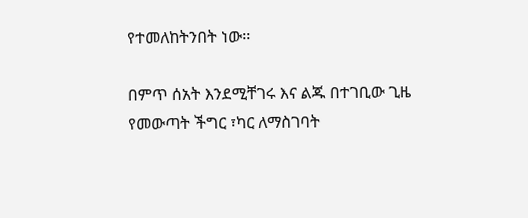የተመለከትንበት ነው፡፡

በምጥ ሰአት እንደሚቸገሩ እና ልጁ በተገቢው ጊዜ የመውጣት ችግር ፣ካር ለማስገባት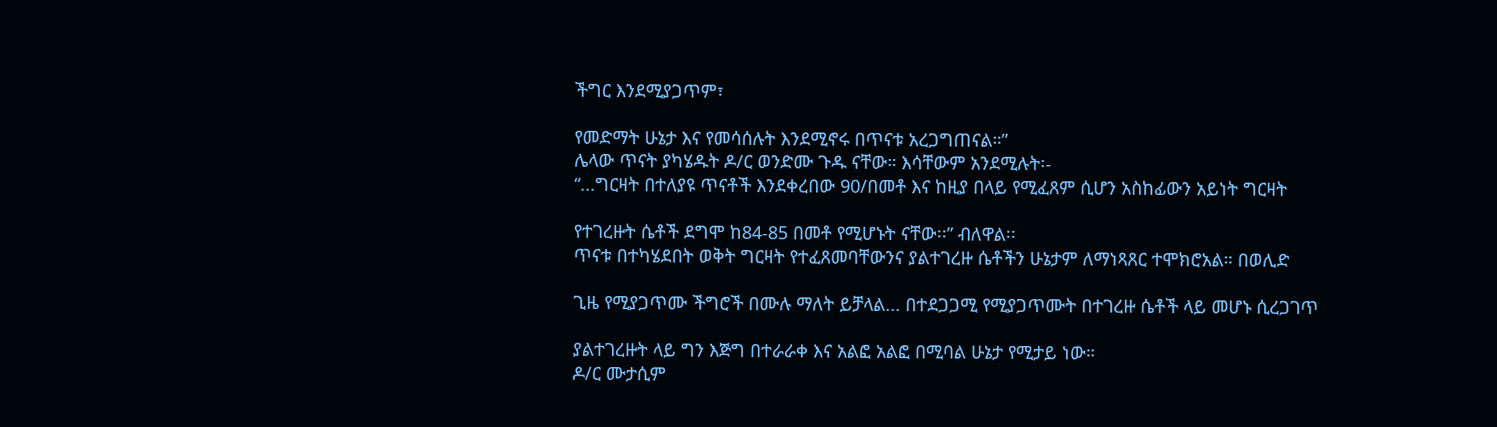ችግር እንደሚያጋጥም፣

የመድማት ሁኔታ እና የመሳሰሉት እንደሚኖሩ በጥናቱ አረጋግጠናል።”
ሌላው ጥናት ያካሄዱት ዶ/ር ወንድሙ ጉዱ ናቸው። እሳቸውም አንደሚሉት፡-
“...ግርዛት በተለያዩ ጥናቶች እንደቀረበው 90/በመቶ እና ከዚያ በላይ የሚፈጸም ሲሆን አስከፊውን አይነት ግርዛት

የተገረዙት ሴቶች ደግሞ ከ84-85 በመቶ የሚሆኑት ናቸው፡፡” ብለዋል፡፡
ጥናቱ በተካሄደበት ወቅት ግርዛት የተፈጸመባቸውንና ያልተገረዙ ሴቶችን ሁኔታም ለማነጻጸር ተሞክሮአል። በወሊድ

ጊዜ የሚያጋጥሙ ችግሮች በሙሉ ማለት ይቻላል... በተደጋጋሚ የሚያጋጥሙት በተገረዙ ሴቶች ላይ መሆኑ ሲረጋገጥ

ያልተገረዙት ላይ ግን እጅግ በተራራቀ እና አልፎ አልፎ በሚባል ሁኔታ የሚታይ ነው።
ዶ/ር ሙታሲም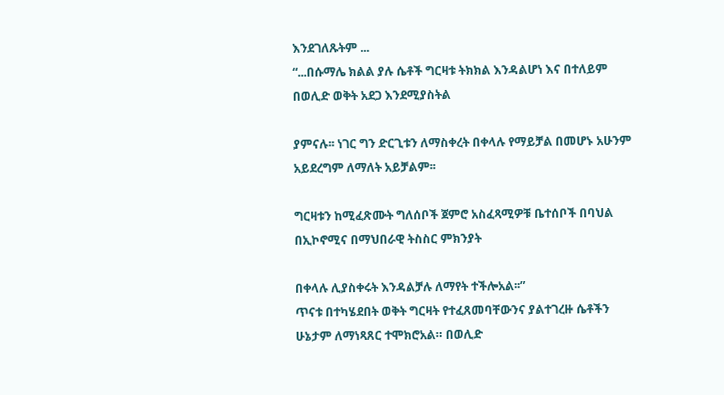እንደገለጹትም ...
“...በሱማሌ ክልል ያሉ ሴቶች ግርዛቱ ትክክል እንዳልሆነ እና በተለይም በወሊድ ወቅት አደጋ እንደሚያስትል

ያምናሉ፡፡ ነገር ግን ድርጊቱን ለማስቀረት በቀላሉ የማይቻል በመሆኑ አሁንም አይደረግም ለማለት አይቻልም፡፡

ግርዛቱን ከሚፈጽሙት ግለሰቦች ጀምሮ አስፈጻሚዎቹ ቤተሰቦች በባህል በኢኮኖሚና በማህበራዊ ትስስር ምክንያት

በቀላሉ ሊያስቀሩት እንዳልቻሉ ለማየት ተችሎአል፡፡”
ጥናቱ በተካሄደበት ወቅት ግርዛት የተፈጸመባቸውንና ያልተገረዙ ሴቶችን ሁኔታም ለማነጻጸር ተሞክሮአል። በወሊድ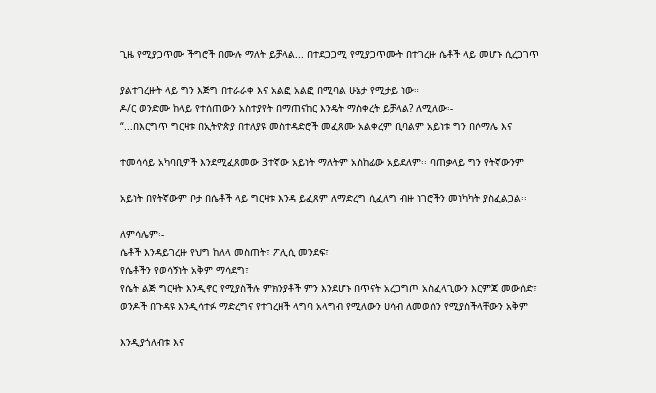ጊዜ የሚያጋጥሙ ችግሮች በሙሉ ማለት ይቻላል... በተደጋጋሚ የሚያጋጥሙት በተገረዙ ሴቶች ላይ መሆኑ ሲረጋገጥ

ያልተገረዙት ላይ ግን እጅግ በተራራቀ እና አልፎ አልፎ በሚባል ሁኔታ የሚታይ ነው።
ዶ/ር ወንድሙ ከላይ የተሰጠውን አስተያየት በማጠናከር እንዴት ማስቀረት ይቻላል? ለሚለው፡-
“...በእርግጥ ግርዛቱ በኢትዮጵያ በተለያዩ መስተዳድሮች መፈጸሙ አልቀረም ቢባልም አይነቱ ግን በሶማሌ እና

ተመሳሳይ አካባቢዎች እንደሚፈጸመው 3ተኛው አይነት ማለትም አስከፊው አይደለም፡፡ ባጠቃላይ ግን የትኛውንም

አይነት በየትኛውም ቦታ በሴቶች ላይ ግርዛቱ እንዳ ይፈጸም ለማድረግ ሲፈለግ ብዙ ነገሮችን መነካካት ያስፈልጋል፡፡

ለምሳሌም፡-
ሴቶች እንዳይገረዙ የህግ ከለላ መስጠት፣ ፖሊሲ መንደፍ፣
የሴቶችን የወሳኝነት አቅም ማሳደግ፣
የሴት ልጅ ግርዛት እንዲኖር የሚያስችሉ ምክንያቶች ምን እንደሆኑ በጥናት አረጋግጦ አስፈላጊውን እርምጃ መውሰድ፣
ወንዶች በጉዳዩ እንዲሳተፉ ማድረግና የተገረዘች ላግባ አላግብ የሚለውን ሀሳብ ለመወሰን የሚያስችላቸውን አቅም

እንዲያጎለብቱ እና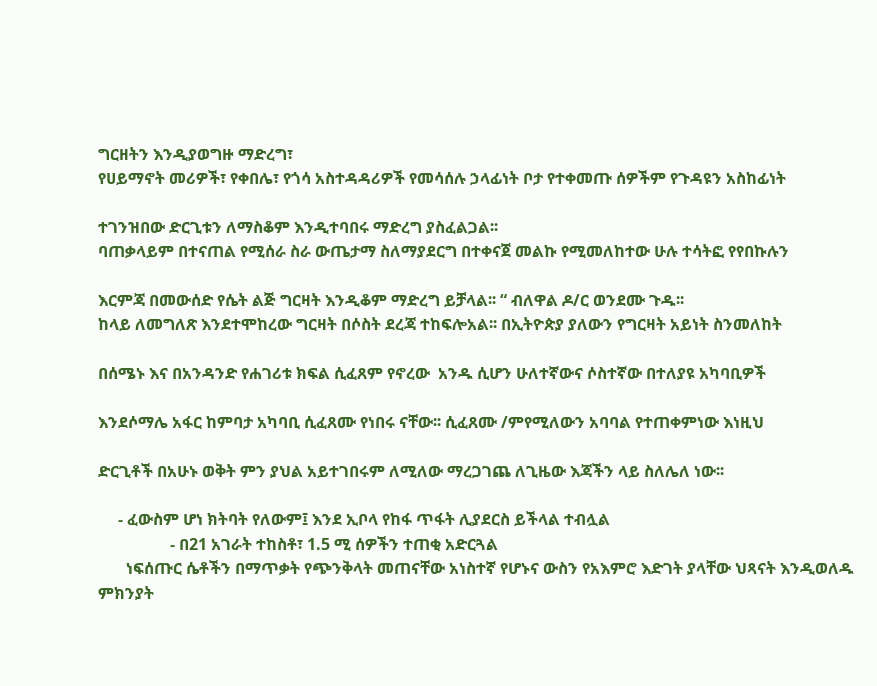ግርዘትን እንዲያወግዙ ማድረግ፣
የሀይማኖት መሪዎች፣ የቀበሌ፣ የጎሳ አስተዳዳሪዎች የመሳሰሉ ኃላፊነት ቦታ የተቀመጡ ሰዎችም የጉዳዩን አስከፊነት

ተገንዝበው ድርጊቱን ለማስቆም እንዲተባበሩ ማድረግ ያስፈልጋል፡፡
ባጠቃላይም በተናጠል የሚሰራ ስራ ውጤታማ ስለማያደርግ በተቀናጀ መልኩ የሚመለከተው ሁሉ ተሳትፎ የየበኩሉን

እርምጃ በመውሰድ የሴት ልጅ ግርዛት እንዲቆም ማድረግ ይቻላል፡፡ “ ብለዋል ዶ/ር ወንደሙ ጉዱ፡፡
ከላይ ለመግለጽ እንደተሞከረው ግርዛት በሶስት ደረጃ ተከፍሎአል፡፡ በኢትዮጵያ ያለውን የግርዛት አይነት ስንመለከት

በሰሜኑ እና በአንዳንድ የሐገሪቱ ክፍል ሲፈጸም የኖረው  አንዱ ሲሆን ሁለተኛውና ሶስተኛው በተለያዩ አካባቢዎች

እንደሶማሌ አፋር ከምባታ አካባቢ ሲፈጸሙ የነበሩ ናቸው፡፡ ሲፈጸሙ /ምየሚለውን አባባል የተጠቀምነው እነዚህ

ድርጊቶች በአሁኑ ወቅት ምን ያህል አይተገበሩም ለሚለው ማረጋገጨ ለጊዜው እጃችን ላይ ስለሌለ ነው፡፡

     - ፈውስም ሆነ ክትባት የለውም፤ እንደ ኢቦላ የከፋ ጥፋት ሊያደርስ ይችላል ተብሏል
                  - በ21 አገራት ተከስቶ፣ 1.5 ሚ ሰዎችን ተጠቂ አድርጓል
       ነፍሰጡር ሴቶችን በማጥቃት የጭንቅላት መጠናቸው አነስተኛ የሆኑና ውስን የአእምሮ እድገት ያላቸው ህጻናት እንዲወለዱ ምክንያት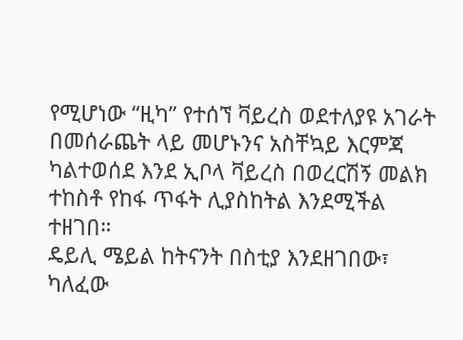የሚሆነው “ዚካ” የተሰኘ ቫይረስ ወደተለያዩ አገራት በመሰራጨት ላይ መሆኑንና አስቸኳይ እርምጃ ካልተወሰደ እንደ ኢቦላ ቫይረስ በወረርሽኝ መልክ ተከስቶ የከፋ ጥፋት ሊያስከትል እንደሚችል ተዘገበ።
ዴይሊ ሜይል ከትናንት በስቲያ እንደዘገበው፣ ካለፈው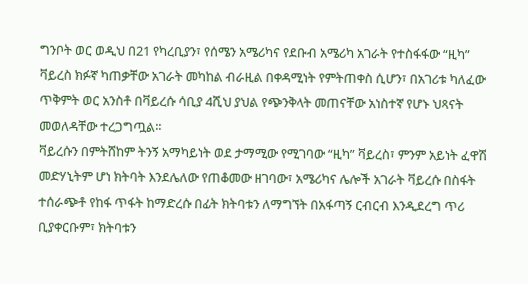ግንቦት ወር ወዲህ በ21 የካረቢያን፣ የሰሜን አሜሪካና የደቡብ አሜሪካ አገራት የተስፋፋው “ዚካ” ቫይረስ ክፉኛ ካጠቃቸው አገራት መካከል ብራዚል በቀዳሚነት የምትጠቀስ ሲሆን፣ በአገሪቱ ካለፈው ጥቅምት ወር አንስቶ በቫይረሱ ሳቢያ 4ሺህ ያህል የጭንቅላት መጠናቸው አነስተኛ የሆኑ ህጻናት መወለዳቸው ተረጋግጧል፡፡
ቫይረሱን በምትሸከም ትንኝ አማካይነት ወደ ታማሚው የሚገባው “ዚካ” ቫይረስ፣ ምንም አይነት ፈዋሽ መድሃኒትም ሆነ ክትባት እንደሌለው የጠቆመው ዘገባው፣ አሜሪካና ሌሎች አገራት ቫይረሱ በስፋት ተሰራጭቶ የከፋ ጥፋት ከማድረሱ በፊት ክትባቱን ለማግኘት በአፋጣኝ ርብርብ እንዲደረግ ጥሪ ቢያቀርቡም፣ ክትባቱን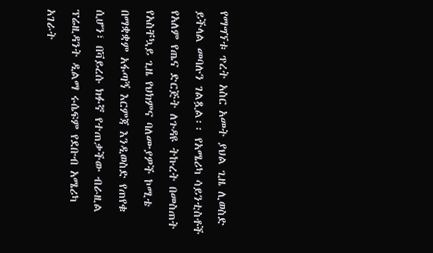የማግኘቱ ጥረት አስር አመት ያህል ጊዜ ሊወስድ ይችላል መባሉን ገልጿል፡፡ የአሜሪካ ሳይንቲስቶች የአለም የጤና ድርጅት ለጉዳዩ ትኩረት በመስጠት የአስቸኳይ ጊዜ የህክምና ባለሙያዎች ኮሚቴ በማቋቋም አፋጣኝ እርምጃ እንዲወስድ የጠየቁ ሲሆን፣ በቫይረሱ ክፉኛ የተጠቃችው ብራዚል ፕሬዚዳንት ዲልማ ሩሴፍም የደቡብ አሜሪካ አገራት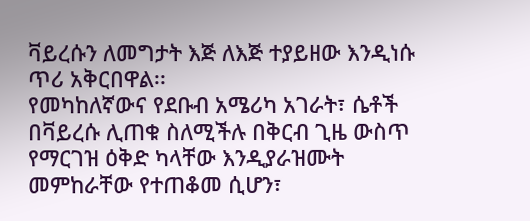ቫይረሱን ለመግታት እጅ ለእጅ ተያይዘው እንዲነሱ ጥሪ አቅርበዋል፡፡
የመካከለኛውና የደቡብ አሜሪካ አገራት፣ ሴቶች በቫይረሱ ሊጠቁ ስለሚችሉ በቅርብ ጊዜ ውስጥ የማርገዝ ዕቅድ ካላቸው እንዲያራዝሙት መምከራቸው የተጠቆመ ሲሆን፣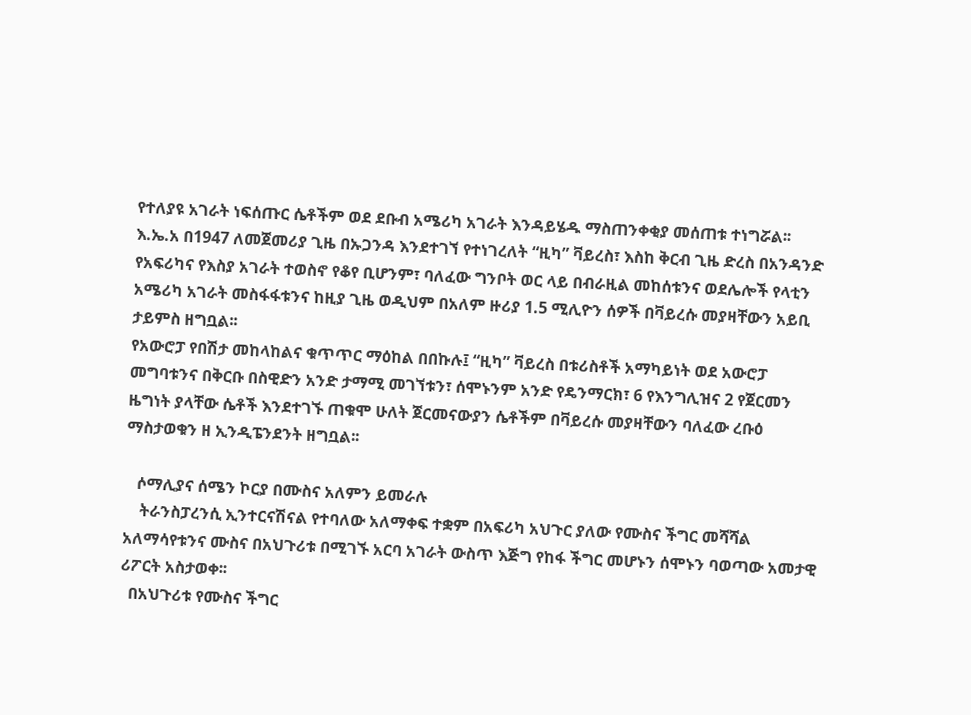የተለያዩ አገራት ነፍሰጡር ሴቶችም ወደ ደቡብ አሜሪካ አገራት እንዳይሄዱ ማስጠንቀቂያ መሰጠቱ ተነግሯል፡፡
እ.ኤ.አ በ1947 ለመጀመሪያ ጊዜ በኡጋንዳ እንደተገኘ የተነገረለት “ዚካ” ቫይረስ፣ እስከ ቅርብ ጊዜ ድረስ በአንዳንድ የአፍሪካና የእስያ አገራት ተወስኖ የቆየ ቢሆንም፣ ባለፈው ግንቦት ወር ላይ በብራዚል መከሰቱንና ወደሌሎች የላቲን አሜሪካ አገራት መስፋፋቱንና ከዚያ ጊዜ ወዲህም በአለም ዙሪያ 1.5 ሚሊዮን ሰዎች በቫይረሱ መያዛቸውን አይቢ ታይምስ ዘግቧል፡፡
የአውሮፓ የበሽታ መከላከልና ቁጥጥር ማዕከል በበኩሉ፤ “ዚካ” ቫይረስ በቱሪስቶች አማካይነት ወደ አውሮፓ መግባቱንና በቅርቡ በስዊድን አንድ ታማሚ መገኘቱን፣ ሰሞኑንም አንድ የዴንማርክ፣ 6 የእንግሊዝና 2 የጀርመን ዜግነት ያላቸው ሴቶች እንደተገኙ ጠቁሞ ሁለት ጀርመናውያን ሴቶችም በቫይረሱ መያዛቸውን ባለፈው ረቡዕ ማስታወቁን ዘ ኢንዲፔንደንት ዘግቧል፡፡

   ሶማሊያና ሰሜን ኮርያ በሙስና አለምን ይመራሉ
    ትራንስፓረንሲ ኢንተርናሽናል የተባለው አለማቀፍ ተቋም በአፍሪካ አህጉር ያለው የሙስና ችግር መሻሻል አለማሳየቱንና ሙስና በአህጉሪቱ በሚገኙ አርባ አገራት ውስጥ እጅግ የከፋ ችግር መሆኑን ሰሞኑን ባወጣው አመታዊ ሪፖርት አስታወቀ፡፡
  በአህጉሪቱ የሙስና ችግር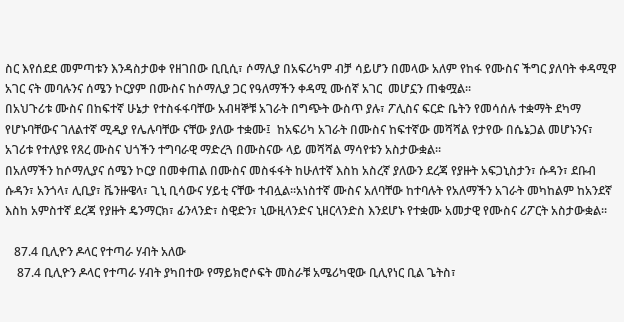ስር እየሰደደ መምጣቱን እንዳስታወቀ የዘገበው ቢቢሲ፣ ሶማሊያ በአፍሪካም ብቻ ሳይሆን በመላው አለም የከፋ የሙስና ችግር ያለባት ቀዳሚዋ አገር ናት መባሉንና ሰሜን ኮርያም በሙስና ከሶማሊያ ጋር የዓለማችን ቀዳሚ ሙሰኛ አገር  መሆኗን ጠቁሟል፡፡
በአህጉሪቱ ሙስና በከፍተኛ ሁኔታ የተስፋፋባቸው አብዛኞቹ አገራት በግጭት ውስጥ ያሉ፣ ፖሊስና ፍርድ ቤትን የመሳሰሉ ተቋማት ደካማ የሆኑባቸውና ገለልተኛ ሚዲያ የሌሉባቸው ናቸው ያለው ተቋሙ፤  ከአፍሪካ አገራት በሙስና ከፍተኛው መሻሻል የታየው በሴኔጋል መሆኑንና፣ አገሪቱ የተለያዩ የጸረ ሙስና ህጎችን ተግባራዊ ማድረጓ በሙስናው ላይ መሻሻል ማሳየቱን አስታውቋል፡፡
በአለማችን ከሶማሊያና ሰሜን ኮርያ በመቀጠል በሙስና መስፋፋት ከሁለተኛ እስከ አስረኛ ያለውን ደረጃ የያዙት አፍጋኒስታን፣ ሱዳን፣ ደቡብ ሱዳን፣ አንጎላ፣ ሊቢያ፣ ቬንዙዌላ፣ ጊኒ ቢሳውና ሃይቲ ናቸው ተብሏል፡፡አነስተኛ ሙስና አለባቸው ከተባሉት የአለማችን አገራት መካከልም ከአንደኛ እስከ አምስተኛ ደረጃ የያዙት ዴንማርክ፣ ፊንላንድ፣ ስዊድን፣ ኒውዚላንድና ኒዘርላንድስ እንደሆኑ የተቋሙ አመታዊ የሙስና ሪፖርት አስታውቋል፡፡

   87.4 ቢሊዮን ዶላር የተጣራ ሃብት አለው
    87.4 ቢሊዮን ዶላር የተጣራ ሃብት ያካበተው የማይክሮሶፍት መስራቹ አሜሪካዊው ቢሊየነር ቢል ጌትስ፣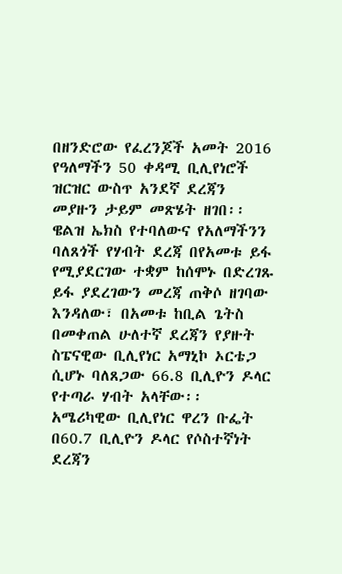በዘንድሮው የፈረንጆች አመት 2016 የዓለማችን 50 ቀዳሚ ቢሊየነሮች ዝርዝር ውስጥ አንደኛ ደረጃን መያዙን ታይም መጽሄት ዘገበ፡፡
ዌልዝ ኤክስ የተባለውና የአለማችንን ባለጸጎች የሃብት ደረጃ በየአመቱ ይፋ የሚያደርገው ተቋም ከሰሞኑ በድረገጹ ይፋ ያደረገውን መረጃ ጠቅሶ ዘገባው እንዳለው፣ በአመቱ ከቢል ጌትስ በመቀጠል ሁለተኛ ደረጃን የያዙት ስፔናዊው ቢሊየነር አማኒኮ ኦርቴጋ ሲሆኑ ባለጸጋው 66.8 ቢሊዮን ዶላር የተጣራ ሃብት አላቸው፡፡
አሜሪካዊው ቢሊየነር ዋረን ቡፌት በ60.7 ቢሊዮን ዶላር የሶስተኛነት ደረጃን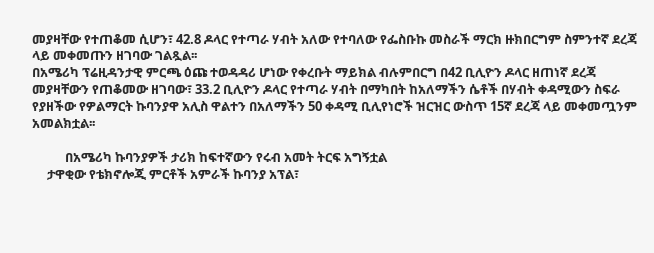መያዛቸው የተጠቆመ ሲሆን፣ 42.8 ዶላር የተጣራ ሃብት አለው የተባለው የፌስቡኩ መስራች ማርክ ዙክበርግም ስምንተኛ ደረጃ ላይ መቀመጡን ዘገባው ገልጿል፡፡
በአሜሪካ ፕሬዚዳንታዊ ምርጫ ዕጩ ተወዳዳሪ ሆነው የቀረቡት ማይክል ብሉምበርግ በ42 ቢሊዮን ዶላር ዘጠነኛ ደረጃ መያዛቸውን የጠቆመው ዘገባው፣ 33.2 ቢሊዮን ዶላር የተጣራ ሃብት በማካበት ከአለማችን ሴቶች በሃብት ቀዳሚውን ስፍራ የያዘችው የዎልማርት ኩባንያዋ አሊስ ዋልተን በአለማችን 50 ቀዳሚ ቢሊየነሮች ዝርዝር ውስጥ 15ኛ ደረጃ ላይ መቀመጧንም አመልክቷል፡፡

           በአሜሪካ ኩባንያዎች ታሪክ ከፍተኛውን የሩብ አመት ትርፍ አግኝቷል
     ታዋቂው የቴክኖሎጂ ምርቶች አምራች ኩባንያ አፕል፣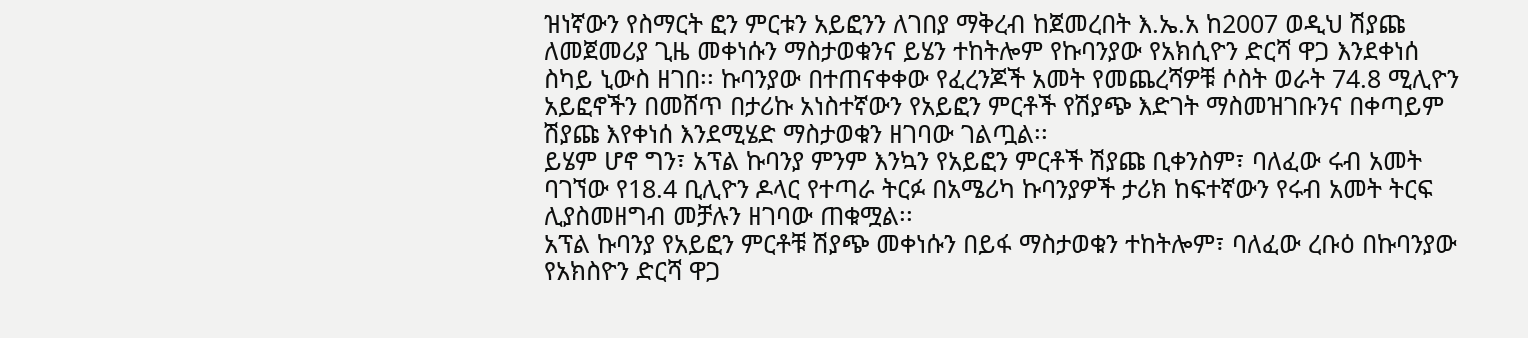ዝነኛውን የስማርት ፎን ምርቱን አይፎንን ለገበያ ማቅረብ ከጀመረበት እ.ኤ.አ ከ2007 ወዲህ ሽያጩ ለመጀመሪያ ጊዜ መቀነሱን ማስታወቁንና ይሄን ተከትሎም የኩባንያው የአክሲዮን ድርሻ ዋጋ እንደቀነሰ ስካይ ኒውስ ዘገበ፡፡ ኩባንያው በተጠናቀቀው የፈረንጆች አመት የመጨረሻዎቹ ሶስት ወራት 74.8 ሚሊዮን አይፎኖችን በመሸጥ በታሪኩ አነስተኛውን የአይፎን ምርቶች የሽያጭ እድገት ማስመዝገቡንና በቀጣይም ሽያጩ እየቀነሰ እንደሚሄድ ማስታወቁን ዘገባው ገልጧል፡፡
ይሄም ሆኖ ግን፣ አፕል ኩባንያ ምንም እንኳን የአይፎን ምርቶች ሽያጩ ቢቀንስም፣ ባለፈው ሩብ አመት ባገኘው የ18.4 ቢሊዮን ዶላር የተጣራ ትርፉ በአሜሪካ ኩባንያዎች ታሪክ ከፍተኛውን የሩብ አመት ትርፍ ሊያስመዘግብ መቻሉን ዘገባው ጠቁሟል፡፡
አፕል ኩባንያ የአይፎን ምርቶቹ ሽያጭ መቀነሱን በይፋ ማስታወቁን ተከትሎም፣ ባለፈው ረቡዕ በኩባንያው የአክስዮን ድርሻ ዋጋ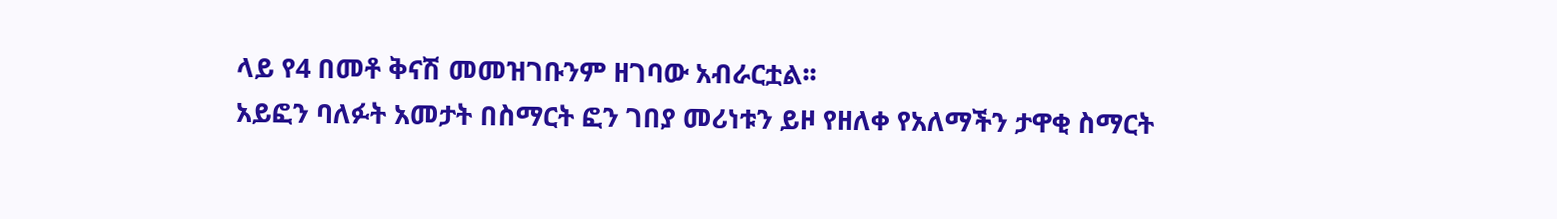ላይ የ4 በመቶ ቅናሽ መመዝገቡንም ዘገባው አብራርቷል፡፡
አይፎን ባለፉት አመታት በስማርት ፎን ገበያ መሪነቱን ይዞ የዘለቀ የአለማችን ታዋቂ ስማርት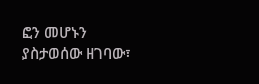ፎን መሆኑን ያስታወሰው ዘገባው፣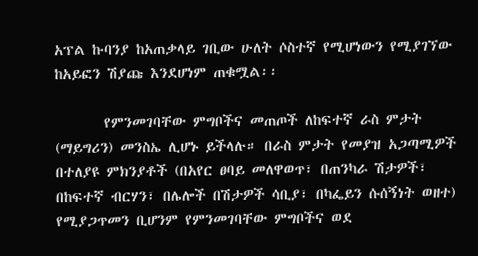አፕል ኩባንያ ከአጠቃላይ ገቢው ሁለት ሶስተኛ የሚሆነውን የሚያገኘው ከአይፎን ሽያጩ እንደሆነም ጠቁሟል፡፡

       የምንመገባቸው ምግቦችና መጠጦች ለከፍተኛ ራስ ምታት (ማይግሪን) መንስኤ ሊሆኑ ይችላሉ። በራስ ምታት የመያዝ አጋጣሚዎች በተለያዩ ምክንያቶች (በአየር ፀባይ መለዋወጥ፣ በጠንካራ ሽታዎች፣ በከፍተኛ ብርሃን፣ በሌሎች በሽታዎች ሳቢያ፣ በካፌይን ሱሰኝነት ወዘተ) የሚያጋጥመን ቢሆንም የምንመገባቸው ምግቦችና ወደ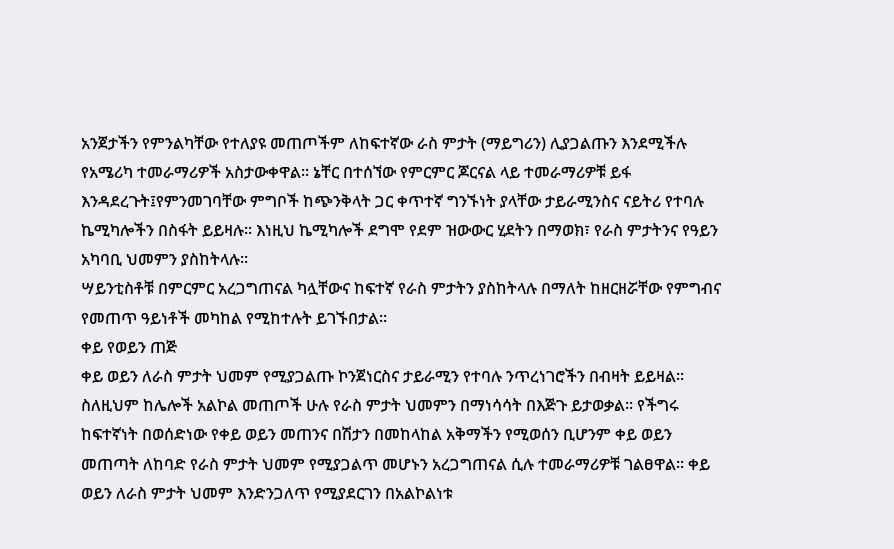አንጀታችን የምንልካቸው የተለያዩ መጠጦችም ለከፍተኛው ራስ ምታት (ማይግሪን) ሊያጋልጡን እንደሚችሉ የአሜሪካ ተመራማሪዎች አስታውቀዋል፡፡ ኔቸር በተሰኘው የምርምር ጆርናል ላይ ተመራማሪዎቹ ይፋ እንዳደረጉት፤የምንመገባቸው ምግቦች ከጭንቅላት ጋር ቀጥተኛ ግንኙነት ያላቸው ታይራሚንስና ናይትሪ የተባሉ ኬሚካሎችን በስፋት ይይዛሉ፡፡ እነዚህ ኬሚካሎች ደግሞ የደም ዝውውር ሂደትን በማወክ፣ የራስ ምታትንና የዓይን አካባቢ ህመምን ያስከትላሉ፡፡
ሣይንቲስቶቹ በምርምር አረጋግጠናል ካሏቸውና ከፍተኛ የራስ ምታትን ያስከትላሉ በማለት ከዘርዘሯቸው የምግብና የመጠጥ ዓይነቶች መካከል የሚከተሉት ይገኙበታል፡፡
ቀይ የወይን ጠጅ
ቀይ ወይን ለራስ ምታት ህመም የሚያጋልጡ ኮንጀነርስና ታይራሚን የተባሉ ንጥረነገሮችን በብዛት ይይዛል፡፡ ስለዚህም ከሌሎች አልኮል መጠጦች ሁሉ የራስ ምታት ህመምን በማነሳሳት በእጅጉ ይታወቃል። የችግሩ ከፍተኛነት በወሰድነው የቀይ ወይን መጠንና በሽታን በመከላከል አቅማችን የሚወሰን ቢሆንም ቀይ ወይን መጠጣት ለከባድ የራስ ምታት ህመም የሚያጋልጥ መሆኑን አረጋግጠናል ሲሉ ተመራማሪዎቹ ገልፀዋል፡፡ ቀይ ወይን ለራስ ምታት ህመም እንድንጋለጥ የሚያደርገን በአልኮልነቱ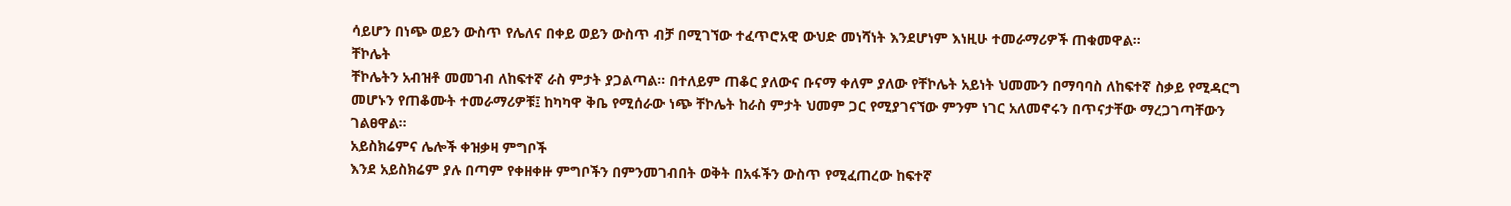ሳይሆን በነጭ ወይን ውስጥ የሌለና በቀይ ወይን ውስጥ ብቻ በሚገኘው ተፈጥሮአዊ ውህድ መነሻነት እንደሆነም እነዚሁ ተመራማሪዎች ጠቁመዋል፡፡
ቸኮሌት
ቸኮሌትን አብዝቶ መመገብ ለከፍተኛ ራስ ምታት ያጋልጣል፡፡ በተለይም ጠቆር ያለውና ቡናማ ቀለም ያለው የቸኮሌት አይነት ህመሙን በማባባስ ለከፍተኛ ስቃይ የሚዳርግ መሆኑን የጠቆሙት ተመራማሪዎቹ፤ ከካካዋ ቅቤ የሚሰራው ነጭ ቸኮሌት ከራስ ምታት ህመም ጋር የሚያገናኘው ምንም ነገር አለመኖሩን በጥናታቸው ማረጋገጣቸውን ገልፀዋል፡፡
አይስክሬምና ሌሎች ቀዝቃዛ ምግቦች
እንደ አይስክሬም ያሉ በጣም የቀዘቀዙ ምግቦችን በምንመገብበት ወቅት በአፋችን ውስጥ የሚፈጠረው ከፍተኛ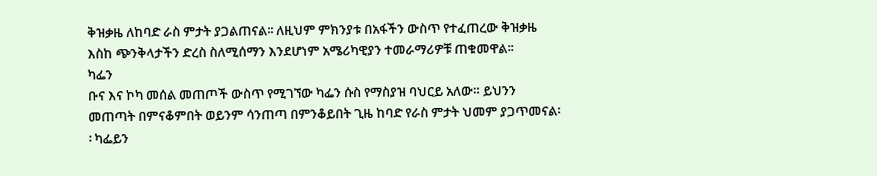ቅዝቃዜ ለከባድ ራስ ምታት ያጋልጠናል፡፡ ለዚህም ምክንያቱ በአፋችን ውስጥ የተፈጠረው ቅዝቃዜ እስከ ጭንቅላታችን ድረስ ስለሚሰማን እንደሆነም አሜሪካዊያን ተመራማሪዎቹ ጠቁመዋል፡፡
ካፌን
ቡና እና ኮካ መሰል መጠጦች ውስጥ የሚገኘው ካፌን ሱስ የማስያዝ ባህርይ አለው። ይህንን መጠጣት በምናቆምበት ወይንም ሳንጠጣ በምንቆይበት ጊዜ ከባድ የራስ ምታት ህመም ያጋጥመናል፡፡ ካፌይን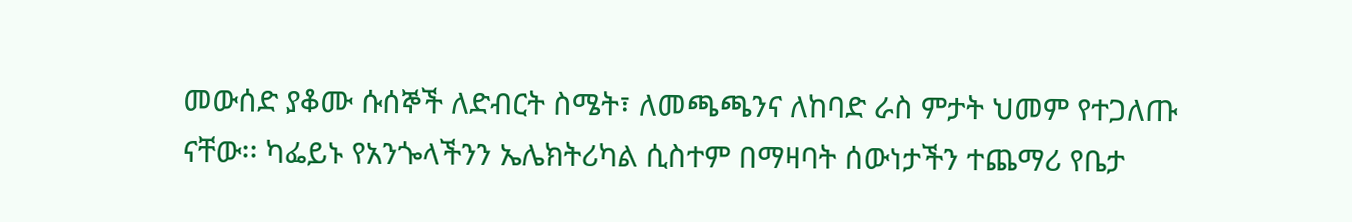መውሰድ ያቆሙ ሱሰኞች ለድብርት ስሜት፣ ለመጫጫንና ለከባድ ራስ ምታት ህመም የተጋለጡ ናቸው፡፡ ካፌይኑ የአንጐላችንን ኤሌክትሪካል ሲስተም በማዛባት ሰውነታችን ተጨማሪ የቤታ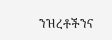ንዝረቶችንና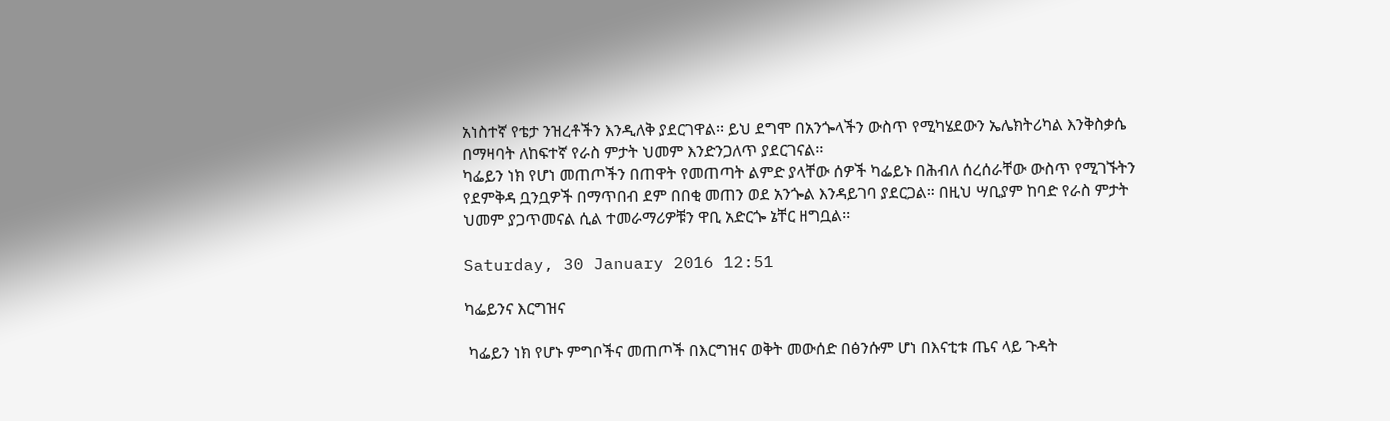አነስተኛ የቴታ ንዝረቶችን እንዲለቅ ያደርገዋል፡፡ ይህ ደግሞ በአንጐላችን ውስጥ የሚካሄደውን ኤሌክትሪካል እንቅስቃሴ በማዛባት ለከፍተኛ የራስ ምታት ህመም እንድንጋለጥ ያደርገናል፡፡
ካፌይን ነክ የሆነ መጠጦችን በጠዋት የመጠጣት ልምድ ያላቸው ሰዎች ካፌይኑ በሕብለ ሰረሰራቸው ውስጥ የሚገኙትን የደምቅዳ ቧንቧዎች በማጥበብ ደም በበቂ መጠን ወደ አንጐል እንዳይገባ ያደርጋል። በዚህ ሣቢያም ከባድ የራስ ምታት ህመም ያጋጥመናል ሲል ተመራማሪዎቹን ዋቢ አድርጐ ኔቸር ዘግቧል፡፡

Saturday, 30 January 2016 12:51

ካፌይንና እርግዝና

 ካፌይን ነክ የሆኑ ምግቦችና መጠጦች በእርግዝና ወቅት መውሰድ በፅንሱም ሆነ በእናቲቱ ጤና ላይ ጉዳት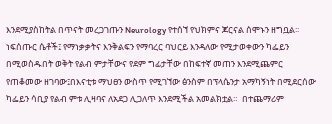እንደሚያስከትል በጥናት መረጋገጡን Neurology የተሰኘ የህክምና ጆርናል ሰሞኑን ዘግቧል፡፡
ነፍሰጡር ሴቶች፤ የማነቃቃትና እንቅልፍን የማባረር ባህርይ እንዳለው የሚታወቀውን ካፌይን በሚወስዱበት ወቅት የልብ ምታቸውና የደም ግፊታቸው በከፍተኛ መጠን እንደሚጨምር   የጠቆመው ዘገባው፤በእናቲቱ ማህፀን ውስጥ የሚገኘው ፅንስም በፕላሴንታ አማካኝነት በሚደርሰው ካፌይን ሳቢያ የልብ ምቱ ሊዛባና ለአደጋ ሊጋለጥ እንደሚችል አመልክቷል።  በተጨማሪም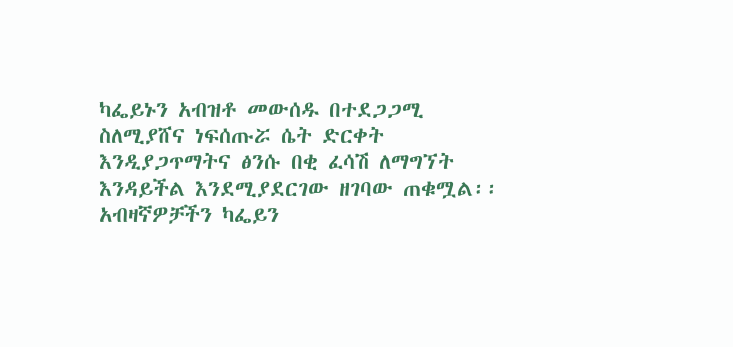ካፌይኑን አብዝቶ መውሰዱ በተደጋጋሚ ስለሚያሸና ነፍሰጡሯ ሴት ድርቀት እንዲያጋጥማትና ፅንሱ በቂ ፈሳሽ ለማግኘት እንዳይችል እንደሚያደርገው ዘገባው ጠቁሟል፡፡
አብዛኛዎቻችን ካፌይን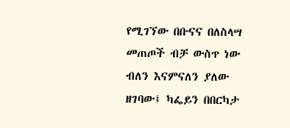የሚገኘው በቡናና በለስላሣ መጠጦች ብቻ ውስጥ ነው ብለን እናምናለን ያለው ዘገባው፤ ካፌይን በበርካታ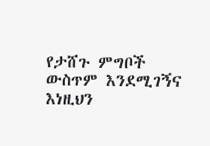የታሸጉ ምግቦች ውስጥም እንደሚገኝና እነዚህን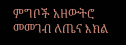ምግቦች አዘውትሮ መመገብ ለጤና እክል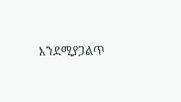እንደሚያጋልጥ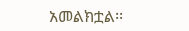አመልክቷል፡፡